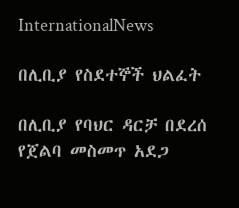InternationalNews

በሊቢያ የስደተኞች ህልፈት

በሊቢያ የባህር ዳርቻ በደረሰ የጀልባ መስመጥ አደጋ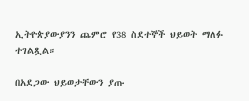ኢትዮጵያውያንን ጨምሮ የ38 ስደተኞች ህይወት ማለፉ ተገልጿል።

በአደጋው ህይወታቸውን ያጡ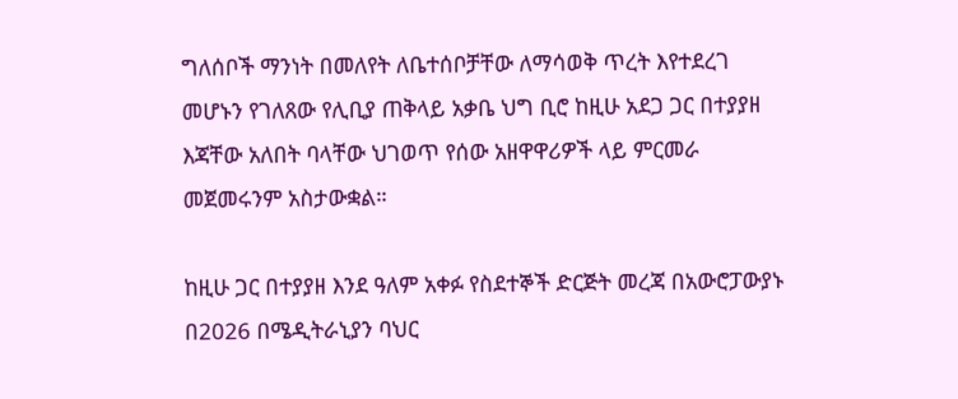ግለሰቦች ማንነት በመለየት ለቤተሰቦቻቸው ለማሳወቅ ጥረት እየተደረገ መሆኑን የገለጸው የሊቢያ ጠቅላይ አቃቤ ህግ ቢሮ ከዚሁ አደጋ ጋር በተያያዘ እጃቸው አለበት ባላቸው ህገወጥ የሰው አዘዋዋሪዎች ላይ ምርመራ መጀመሩንም አስታውቋል።

ከዚሁ ጋር በተያያዘ እንደ ዓለም አቀፉ የስደተኞች ድርጅት መረጃ በአውሮፓውያኑ በ2026 በሜዲትራኒያን ባህር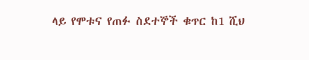ላይ የሞቱና የጠፉ ስደተኞች ቁጥር ከ1 ሺህ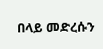በላይ መድረሱን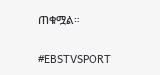ጠቁሟል።

#EBSTVSPORT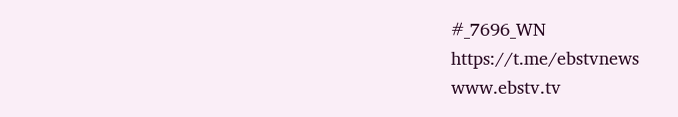#_7696_WN
https://t.me/ebstvnews
www.ebstv.tv